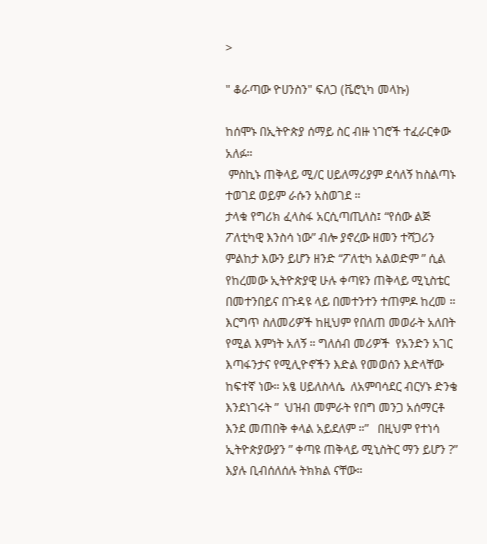>

" ቆራጣው ዮሀንስን" ፍለጋ (ቬሮኒካ መላኩ)

ከሰሞኑ በኢትዮጵያ ሰማይ ስር ብዙ ነገሮች ተፈራርቀው አለፉ።
 ምስኪኑ ጠቅላይ ሚ/ር ሀይለማሪያም ደሳለኝ ከስልጣኑ ተወገደ ወይም ራሱን አስወገደ ።
ታላቁ የግሪክ ፈላስፋ አርሲጣጢለስ፤ “የሰው ልጅ ፖለቲካዊ እንስሳ ነው” ብሎ ያኖረው ዘመን ተሻጋሪን ምልከታ እውን ይሆን ዘንድ “ፖለቲካ አልወድም ” ሲል የከረመው ኢትዮጵያዊ ሁሉ ቀጣዩን ጠቅላይ ሚኒስቴር በመተንበይና በጉዳዩ ላይ በመተንተን ተጠምዶ ከረመ ።
እርግጥ ስለመሪዎች ከዚህም የበለጠ መወራት አለበት የሚል እምነት አለኝ ። ግለሰብ መሪዎች  የአንድን አገር እጣፋንታና የሚሊዮኖችን እድል የመወሰን እድላቸው ከፍተኛ ነው። አፄ ሀይለስላሴ  ለአምባሳደር ብርሃኑ ድንቄ  እንደነገሩት ”  ህዝብ መምራት የበግ መንጋ አሰማርቶ እንደ መጠበቅ ቀላል አይደለም ።”   በዚህም የተነሳ ኢትዮጵያውያን ” ቀጣዩ ጠቅላይ ሚኒስትር ማን ይሆን ?” እያሉ ቢብሰለሰሉ ትክክል ናቸው።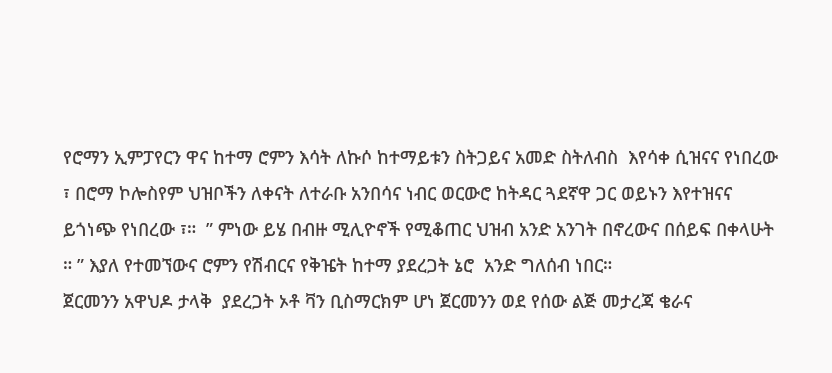የሮማን ኢምፓየርን ዋና ከተማ ሮምን እሳት ለኩሶ ከተማይቱን ስትጋይና አመድ ስትለብስ  እየሳቀ ሲዝናና የነበረው  ፣ በሮማ ኮሎስየም ህዝቦችን ለቀናት ለተራቡ አንበሳና ነብር ወርውሮ ከትዳር ጓደኛዋ ጋር ወይኑን እየተዝናና ይጎነጭ የነበረው ፣።  ” ምነው ይሄ በብዙ ሚሊዮኖች የሚቆጠር ህዝብ አንድ አንገት በኖረውና በሰይፍ በቀላሁት ። ” እያለ የተመኘውና ሮምን የሽብርና የቅዤት ከተማ ያደረጋት ኔሮ  አንድ ግለሰብ ነበር።
ጀርመንን አዋህዶ ታላቅ  ያደረጋት ኦቶ ቫን ቢስማርክም ሆነ ጀርመንን ወደ የሰው ልጅ መታረጃ ቄራና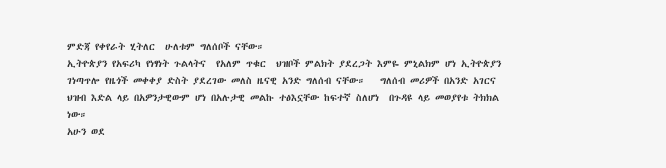ምድጃ የቀየራት ሂትለር  ሁለቱም ግለሰቦች ናቸው።
ኢትዮጵያን የአፍሪካ የነፃነት ጉልላትና  የአለም ጥቁር  ህዝቦች ምልክት ያደረጋት እምዬ ምኒልክም ሆነ ኢትዮጵያን ገነጣጥሎ የዜጎች መቀቀያ ድስት ያደረገው መለስ ዜናዊ አንድ ግለሰብ ናቸው።   ግለሰብ መሪዎች በአንድ አገርና ህዝብ እድል ላይ በአዎንታዊውም ሆነ በአሉታዊ መልኩ ተፅእኗቸው ከፍተኛ ስለሆነ  በጉዳዩ ላይ መወያየቱ ትክክል ነው።
አሁን ወደ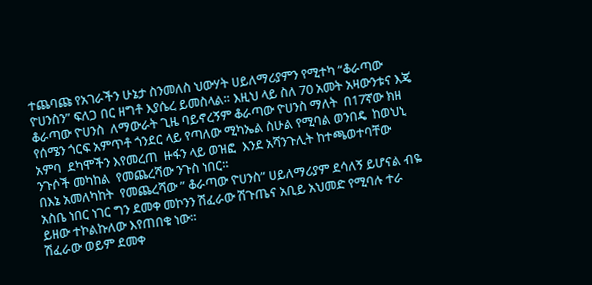ተጨባጩ የአገራችን ሁኔታ ስንመለስ ህውሃት ሀይለማሪያምን የሚተካ “ቆራጣው ዮሀንስን” ፍለጋ በር ዘግቶ እያሴረ ይመስላል። እዚህ ላይ ስለ 70 አመት አዛውንቱና እጄ ቆራጣው ዮሀንስ  ለማውራት ጊዜ ባይኖረኝም ቆራጣው ዮሀንስ ማለት  በ17ኛው ክዘ የሰሜን ጎርፍ አምጥቶ ጎንደር ላይ የጣለው ሚካኤል ስሁል የሚባል ወንበዴ  ከወህኒ አምባ  ደካሞችን እየመረጠ  ዙፋን ላይ ወዝፎ  እንደ አሻንጉሊት ከተጫወተባቸው ንጉሶች መካከል  የመጨረሻው ንጉስ ነበር።
በእኔ አመለካከት  የመጨረሻው ” ቆራጣው ዮሀንስ” ሀይለማሪያም ደሳለኝ ይሆናል ብዬ አስቤ ነበር ነገር ግን ደመቀ መኮንን ሽፈራው ሽጉጤና አቢይ አህመድ የሚባሉ ተራ ይዘው ተኮልኩለው እየጠበቁ ነው።
ሽፈራው ወይም ደመቀ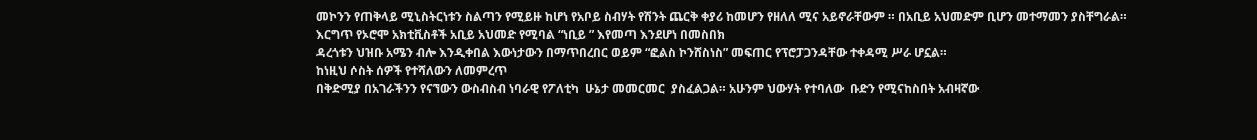መኮንን የጠቅላይ ሚኒስትርነቱን ስልጣን የሚይዙ ከሆነ የአቦይ ስብሃት የሽንት ጨርቅ ቀያሪ ከመሆን የዘለለ ሚና አይኖራቸውም ። በአቢይ አህመድም ቢሆን መተማመን ያስቸግራል።
እርግጥ የኦሮሞ አክቲቪስቶች አቢይ አህመድ የሚባል “ነቢይ ” እየመጣ እንደሆነ በመስበክ
ዳረጎቱን ህዝቡ አሜን ብሎ እንዲቀበል እውነታውን በማጥበረበር ወይም “ፎልስ ኮንሸስነስ” መፍጠር የፕሮፓጋንዳቸው ተቀዳሚ ሥራ ሆኗል።
ከነዚህ ሶስት ሰዎች የተሻለውን ለመምረጥ
በቅድሚያ በአገራችንን የናኘውን ውስብስብ ነባራዊ የፖለቲካ  ሁኔታ መመርመር  ያስፈልጋል። አሁንም ህውሃት የተባለው  ቡድን የሚናከስበት አብዛኛው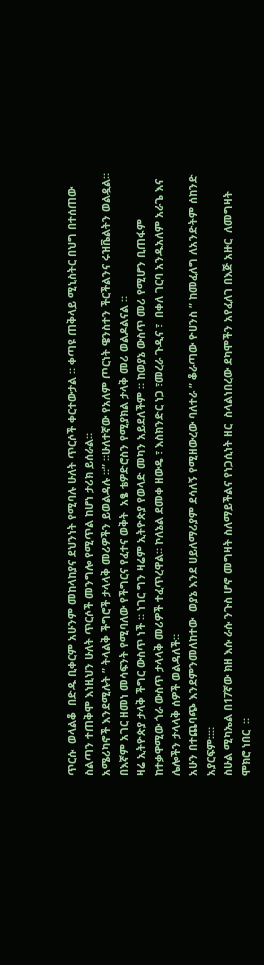ጥርሱ  ወላልቆ  በድዱ ቢቀርም አሁንም መከላከያና ደህንነት የሚባሉ ሁለት ጥርሶች ቀርተውታል ። ቀጣዩ ጠቅላይ ሚኒስትር በህግ በተሰጠው ስልጣን ተጠቅሞ እነዚህን ሁለት ጥርሶች መንግሎ የሚጥል ከሆነ ታሪክ ይሰራል።
አሜሪካኖች እንደሚሉት ” ትላልቅ ችግሮች ታላላቅ መሪዎችን ይወልዳሉ ።” ።ሁለተኛው የአለም ጦርነት ዌንስተን ችርችልንና ሩዝቬልትን ወልዷል። በእኛም አገር ዘመነ መሳፍንት የሚባለው የችግርና የፈተና ወቅት  አፄ ቴዎድሮስን የሚያክል ታላቅ መሪ ወልዶልናል ።
ዛሬ ኢትዮጵያ ታላቅ ችግር ውስጥ ነች ። ነገር ግን ዛሬም ኢትዮጵያ የወላድ መካን አይደለችም ። ከወያኔ ውስጥ መሪ የሚሆን ቢጠፋም ከተቃዋሚው ጎራ ውስጥ ታላላቅ መሪዎች ተፈጥረዋል። ኮለኔል ደመቀ ዘውዴ ፣ እስክንድር ነጋ ፣መረራ ጉዲና ፣  በቀለ ገርባ አንዱአለም አራጌ እና ሌሎችን ታላላቅ ሰዎች ወልዳለች።
አሁን በተጨባጭ እንደምንመለከተው  ወያኔ እንደ ሀይለማሪያም ደሳለኝ የሚዘውረው ባለተራ ” ቆራጣው ዮሀንስ ” ከመፈለግ ለአንድትም ሰከንድ አያርፍም።።
ስሁል ሚካኤል በ17ኛው ክዘ እሱ ራሱ ንጉስ ሆኖ መግዛት ስለማይችልና የነጋሲነት ዘር  ስላልነበረው ደካሞችን አየፈለገ በእጅ አዙር  ለመግዛት ሞክሮ ነበር  ።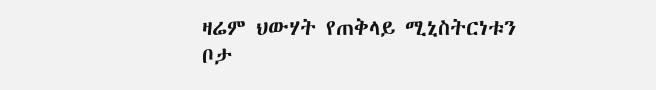ዛሬም ህውሃት የጠቅላይ ሚኒስትርነቱን ቦታ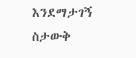እንደማታገኝ ስታውቅ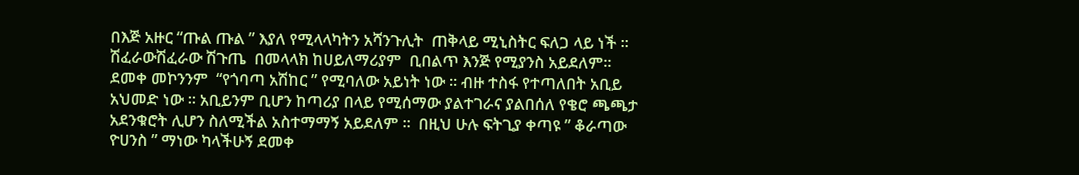በእጅ አዙር “ጡል ጡል ” እያለ የሚላላካትን አሻንጉሊት  ጠቅላይ ሚኒስትር ፍለጋ ላይ ነች ።  ሽፈራውሽፈራው ሽጉጤ  በመላላክ ከሀይለማሪያም  ቢበልጥ እንጅ የሚያንስ አይደለም። ደመቀ መኮንንም  “የጎባጣ አሽከር ” የሚባለው አይነት ነው ። ብዙ ተስፋ የተጣለበት አቢይ አህመድ ነው ። አቢይንም ቢሆን ከጣሪያ በላይ የሚሰማው ያልተገራና ያልበሰለ የቄሮ ጫጫታ  አደንቁሮት ሊሆን ስለሚችል አስተማማኝ አይደለም ።  በዚህ ሁሉ ፍትጊያ ቀጣዩ ” ቆራጣው ዮሀንስ ” ማነው ካላችሁኝ ደመቀ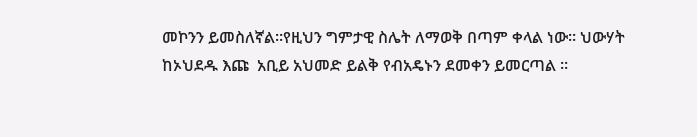መኮንን ይመስለኛል።የዚህን ግምታዊ ስሌት ለማወቅ በጣም ቀላል ነው። ህውሃት ከኦህደዱ እጩ  አቢይ አህመድ ይልቅ የብአዴኑን ደመቀን ይመርጣል ።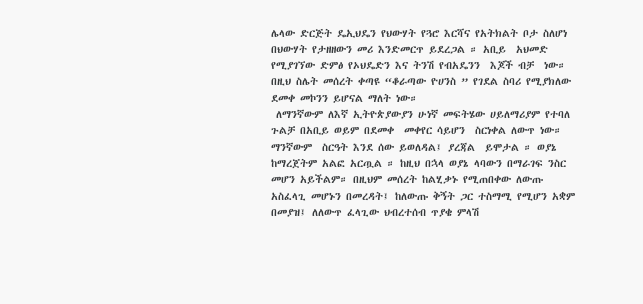ሌላው ድርጅት ዴኢህዴን የህውሃት የጓሮ እርሻና የአትክልት ቦታ ስለሆነ በህውሃት የታዘዘውን መሪ እንድመርጥ ይደረጋል ። አቢይ  አህመድ የሚያገኘው ድምፅ የኦህዴድን እና ትንሽ የብአዴንን  እጆች ብቻ  ነው። በዚህ ስሌት መሰረት ቀጣዩ “ቆራጣው ዮሀንስ ” የገደል ስባሪ የሚያክለው ደመቀ መኮንን ይሆናል ማለት ነው።
 ለማንኛውም ለእኛ ኢትዮጵያውያን ሁነኛ መፍትሄው ሀይለማሪያም የተባለ ጉልቻ በአቢይ ወይም በደመቀ  መቀየር ሳይሆን  ስርነቀል ለውጥ ነው።  ማንኛውም  ስርዓት እንደ ሰው ይወለዳል፤ ያረጃል  ይሞታል ። ወያኔ ከማረጀትም አልፎ አርጧል ። ከዚህ በኋላ ወያኔ ላባውን በማራገፍ ንስር መሆን አይችልም። በዚህም መሰረት ከልሂቃኑ የሚጠበቀው ለውጡ አስፈላጊ መሆኑን በመረዳት፤ ከለውጡ ቅኝት ጋር ተስማሚ የሚሆን አቋም በመያዝ፤ ለለውጥ ፈላጊው ህብረተሰብ ጥያቄ ምላሽ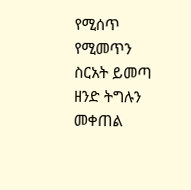የሚሰጥ የሚመጥን ስርአት ይመጣ ዘንድ ትግሉን መቀጠል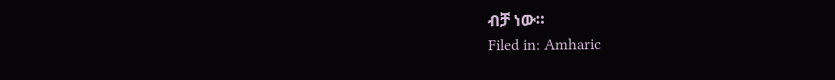ብቻ ነው።
Filed in: Amharic